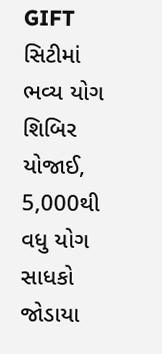GIFT સિટીમાં ભવ્ય યોગ શિબિર યોજાઈ, 5,000થી વધુ યોગ સાધકો જોડાયા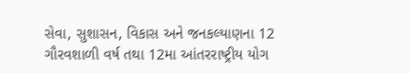સેવા, સુશાસન, વિકાસ અને જનકલ્યાણના 12 ગૌરવશાળી વર્ષ તથા 12મા આંતરરાષ્ટ્રીય યોગ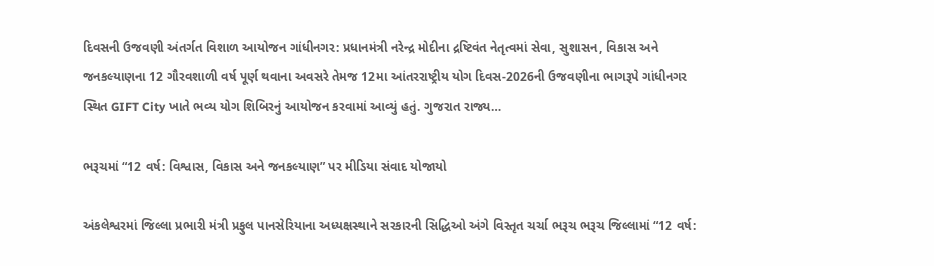દિવસની ઉજવણી અંતર્ગત વિશાળ આયોજન ગાંધીનગર: પ્રધાનમંત્રી નરેન્દ્ર મોદીના દ્રષ્ટિવંત નેતૃત્વમાં સેવા, સુશાસન, વિકાસ અને જનકલ્યાણના 12 ગૌરવશાળી વર્ષ પૂર્ણ થવાના અવસરે તેમજ 12મા આંતરરાષ્ટ્રીય યોગ દિવસ-2026ની ઉજવણીના ભાગરૂપે ગાંધીનગર સ્થિત GIFT City ખાતે ભવ્ય યોગ શિબિરનું આયોજન કરવામાં આવ્યું હતું. ગુજરાત રાજ્ય…

ભરૂચમાં “12 વર્ષ: વિશ્વાસ, વિકાસ અને જનકલ્યાણ” પર મીડિયા સંવાદ યોજાયો

અંકલેશ્વરમાં જિલ્લા પ્રભારી મંત્રી પ્રફુલ પાનસેરિયાના અધ્યક્ષસ્થાને સરકારની સિદ્ધિઓ અંગે વિસ્તૃત ચર્ચા ભરૂચ ભરૂચ જિલ્લામાં “12 વર્ષ: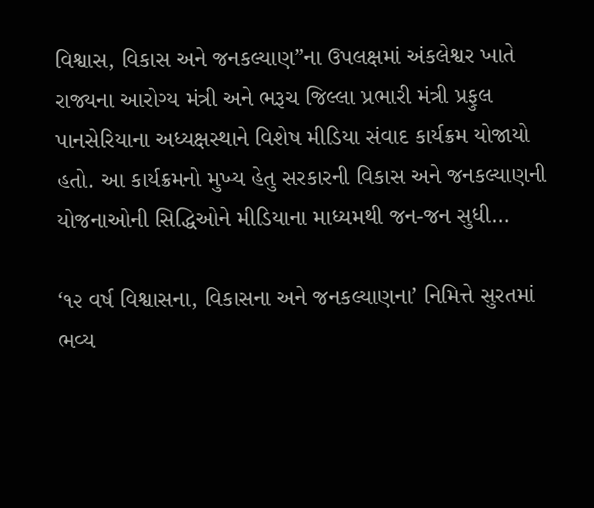વિશ્વાસ, વિકાસ અને જનકલ્યાણ”ના ઉપલક્ષમાં અંકલેશ્વર ખાતે રાજ્યના આરોગ્ય મંત્રી અને ભરૂચ જિલ્લા પ્રભારી મંત્રી પ્રફુલ પાનસેરિયાના અધ્યક્ષસ્થાને વિશેષ મીડિયા સંવાદ કાર્યક્રમ યોજાયો હતો. આ કાર્યક્રમનો મુખ્ય હેતુ સરકારની વિકાસ અને જનકલ્યાણની યોજનાઓની સિદ્ધિઓને મીડિયાના માધ્યમથી જન-જન સુધી…

‘૧૨ વર્ષ વિશ્વાસના, વિકાસના અને જનકલ્યાણના’ નિમિત્તે સુરતમાં ભવ્ય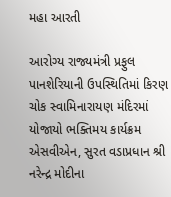મહા આરતી

આરોગ્ય રાજ્યમંત્રી પ્રફુલ પાનશેરિયાની ઉપસ્થિતિમાં કિરણ ચોક સ્વામિનારાયણ મંદિરમાં યોજાયો ભક્તિમય કાર્યક્રમ એસવીએન, સુરત વડાપ્રધાન શ્રી નરેન્દ્ર મોદીના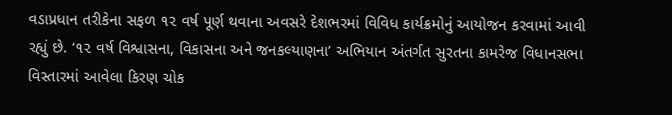વડાપ્રધાન તરીકેના સફળ ૧૨ વર્ષ પૂર્ણ થવાના અવસરે દેશભરમાં વિવિધ કાર્યક્રમોનું આયોજન કરવામાં આવી રહ્યું છે. ‘૧૨ વર્ષ વિશ્વાસના, વિકાસના અને જનકલ્યાણના’ અભિયાન અંતર્ગત સુરતના કામરેજ વિધાનસભા વિસ્તારમાં આવેલા કિરણ ચોક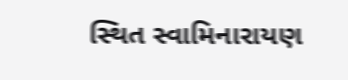સ્થિત સ્વામિનારાયણ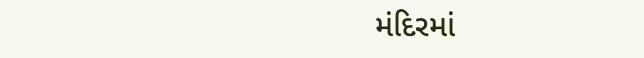મંદિરમાં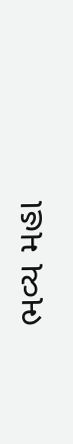ભવ્ય મહા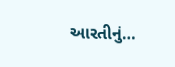આરતીનું…